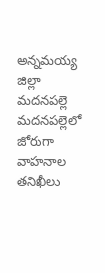అన్నమయ్య జిల్లా మదనపల్లె
మదనపల్లెలో జోరుగా వాహనాల తనిఖీలు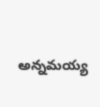అన్నమయ్య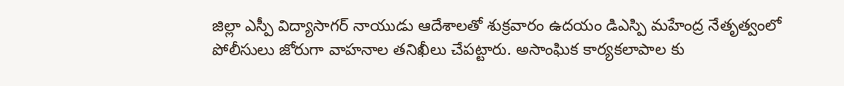జిల్లా ఎస్పీ విద్యాసాగర్ నాయుడు ఆదేశాలతో శుక్రవారం ఉదయం డిఎస్పి మహేంద్ర నేతృత్వంలో పోలీసులు జోరుగా వాహనాల తనిఖీలు చేపట్టారు. అసాంఘిక కార్యకలాపాల కు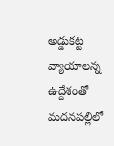అడ్డుకట్ట వ్యాయాలన్న ఉద్దేశంతో మదనపల్లిలో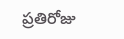ప్రతిరోజు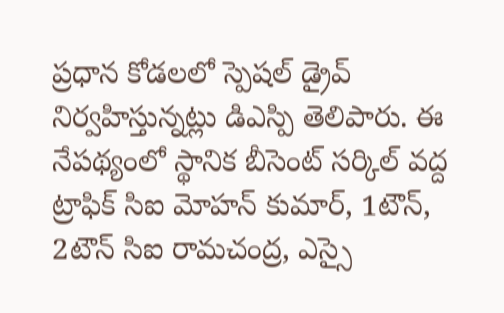ప్రధాన కోడలలో స్పెషల్ డ్రైవ్ నిర్వహిస్తున్నట్లు డిఎస్పి తెలిపారు. ఈ నేపథ్యంలో స్థానిక బీసెంట్ సర్కిల్ వద్ద ట్రాఫిక్ సిఐ మోహన్ కుమార్, 1టౌన్, 2టౌన్ సిఐ రామచంద్ర, ఎస్సై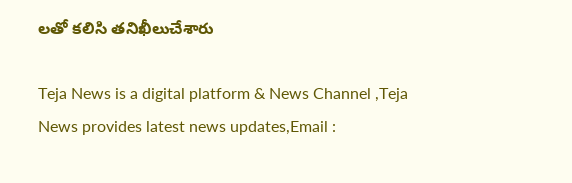లతో కలిసి తనిఖీలుచేశారు

Teja News is a digital platform & News Channel ,Teja News provides latest news updates,Email :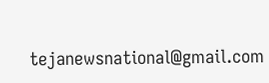tejanewsnational@gmail.com